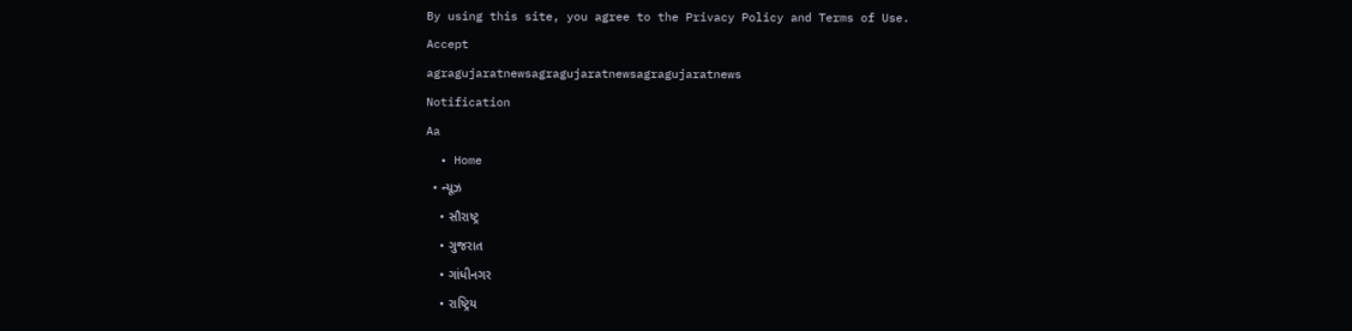By using this site, you agree to the Privacy Policy and Terms of Use.
Accept
agragujaratnewsagragujaratnewsagragujaratnews
Notification
Aa
  • Home
  • ન્યૂઝ
    • સૌરાષ્ટ્ર
    • ગુજરાત
    • ગાંધીનગર
    • રાષ્ટ્રિય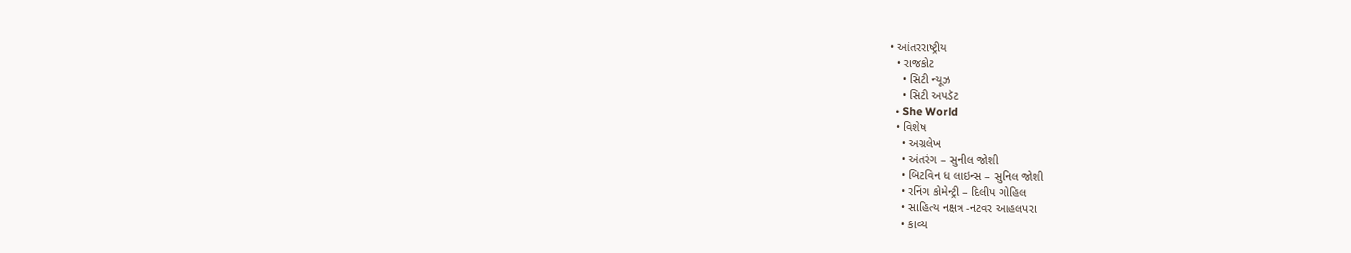• આંતરરાષ્ટ્રીય
  • રાજકોટ
    • સિટી ન્યૂઝ
    • સિટી અપડૅટ
  • She World
  • વિશેષ
    • અગ્રલેખ
    • અંતરંગ – સુનીલ જોશી
    • બિટવિન ધ લાઇન્સ – સુનિલ જોશી
    • રનિંગ કોમેન્ટ્રી – દિલીપ ગોહિલ
    • સાહિત્ય નક્ષત્ર -નટવર આહલપરા
    • કાવ્ય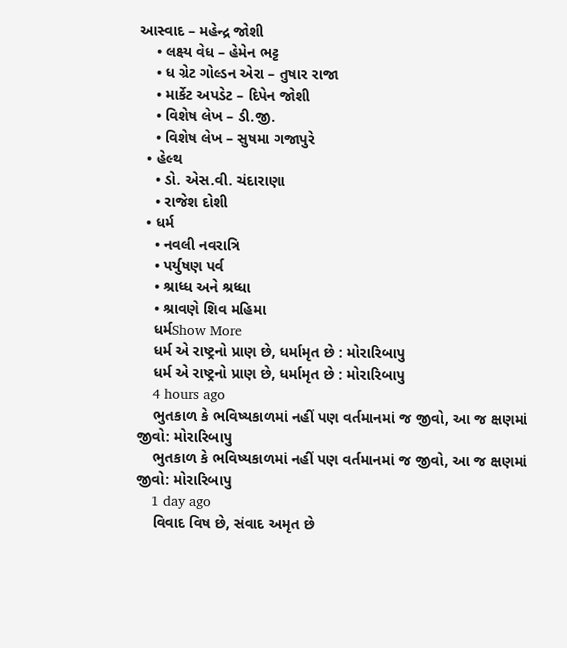આસ્વાદ – મહેન્દ્ર જોશી
    • લક્ષ્ય વેધ – હેમેન ભટ્ટ
    • ધ ગ્રેટ ગોલ્ડન એરા – તુષાર રાજા
    • માર્કેટ અપડેટ – દિપેન જોશી
    • વિશેષ લેખ – ડી.જી.
    • વિશેષ લેખ – સુષમા ગજાપુરે
  • હેલ્થ
    • ડો. એસ.વી. ચંદારાણા
    • રાજેશ દોશી
  • ધર્મ
    • નવલી નવરાત્રિ
    • પર્યુષણ પર્વ
    • શ્રાધ્ધ અને શ્રધ્ધા
    • શ્રાવણે શિવ મહિમા
    ધર્મShow More
    ધર્મ એ રાષ્ટ્રનો પ્રાણ છે, ધર્મામૃત છે : મોરારિબાપુ
    ધર્મ એ રાષ્ટ્રનો પ્રાણ છે, ધર્મામૃત છે : મોરારિબાપુ
    4 hours ago
    ભુતકાળ કે ભવિષ્યકાળમાં નહીં પણ વર્તમાનમાં જ જીવો, આ જ ક્ષણમાં જીવો: મોરારિબાપુ
    ભુતકાળ કે ભવિષ્યકાળમાં નહીં પણ વર્તમાનમાં જ જીવો, આ જ ક્ષણમાં જીવો: મોરારિબાપુ
    1 day ago
    વિવાદ વિષ છે, સંવાદ અમૃત છે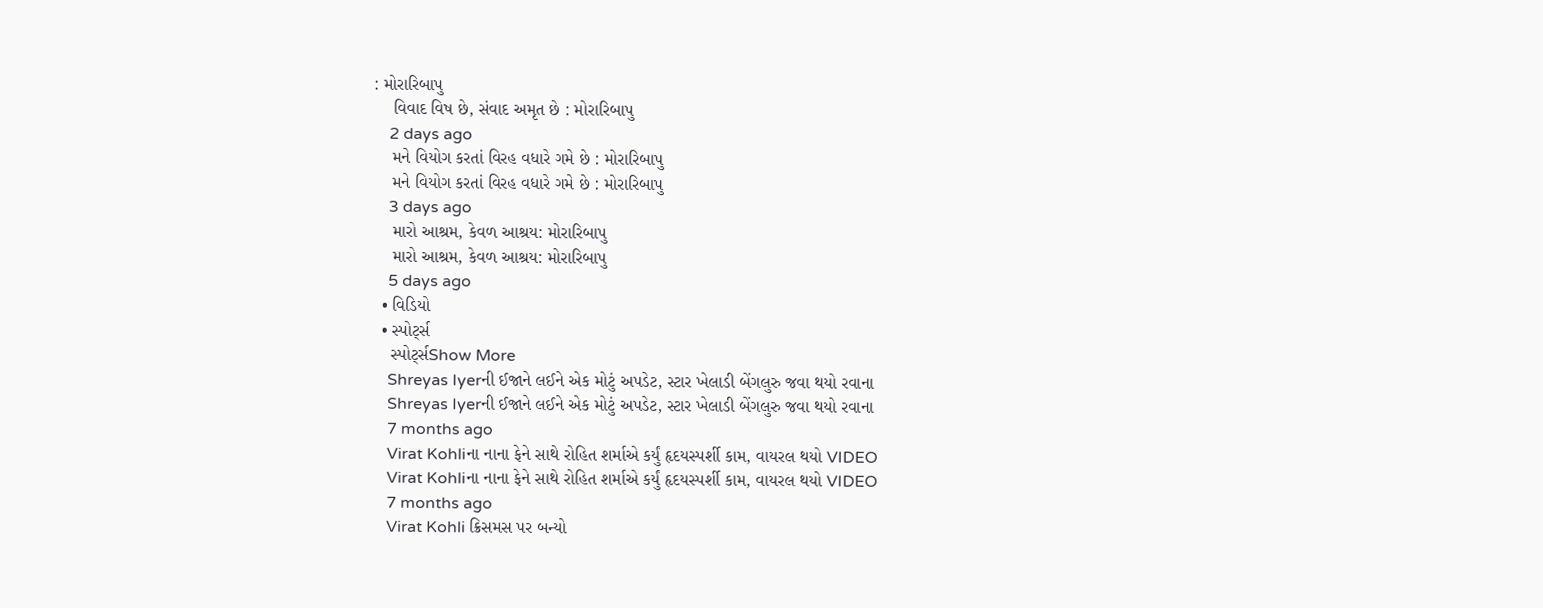: મોરારિબાપુ
    વિવાદ વિષ છે, સંવાદ અમૃત છે : મોરારિબાપુ
    2 days ago
    મને વિયોગ કરતાં વિરહ વધારે ગમે છે : મોરારિબાપુ
    મને વિયોગ કરતાં વિરહ વધારે ગમે છે : મોરારિબાપુ
    3 days ago
    મારો આશ્રમ, કેવળ આશ્રય: મોરારિબાપુ
    મારો આશ્રમ, કેવળ આશ્રય: મોરારિબાપુ
    5 days ago
  • વિડિયો
  • સ્પોર્ટ્સ
    સ્પોર્ટ્સShow More
    Shreyas Iyerની ઈજાને લઈને એક મોટું અપડેટ, સ્ટાર ખેલાડી બેંગલુરુ જવા થયો રવાના
    Shreyas Iyerની ઈજાને લઈને એક મોટું અપડેટ, સ્ટાર ખેલાડી બેંગલુરુ જવા થયો રવાના
    7 months ago
    Virat Kohliના નાના ફેને સાથે રોહિત શર્માએ કર્યું હૃદયસ્પર્શી કામ, વાયરલ થયો VIDEO
    Virat Kohliના નાના ફેને સાથે રોહિત શર્માએ કર્યું હૃદયસ્પર્શી કામ, વાયરલ થયો VIDEO
    7 months ago
    Virat Kohli ક્રિસમસ પર બન્યો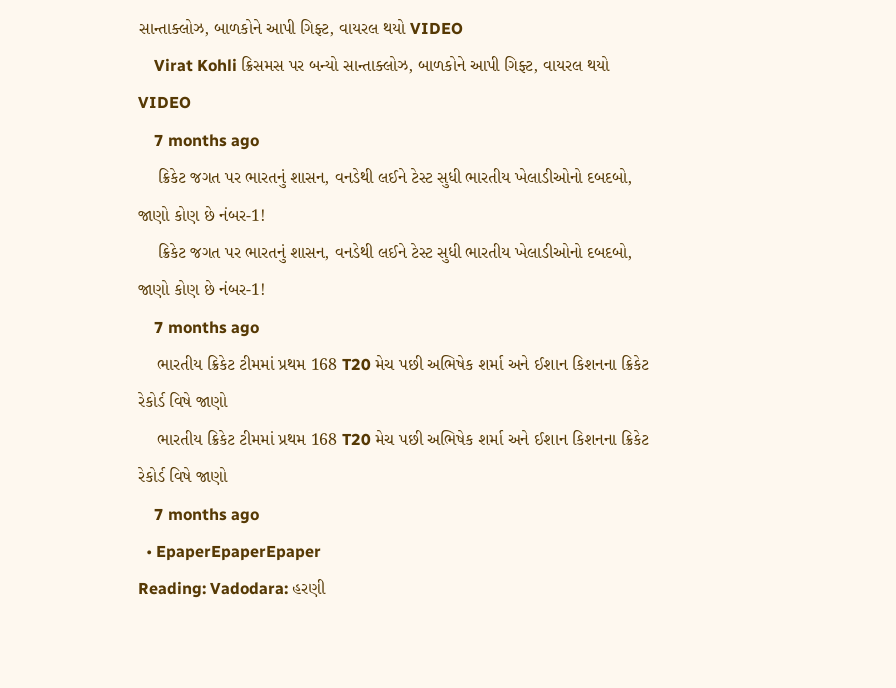સાન્તાક્લોઝ, બાળકોને આપી ગિફ્ટ, વાયરલ થયો VIDEO
    Virat Kohli ક્રિસમસ પર બન્યો સાન્તાક્લોઝ, બાળકોને આપી ગિફ્ટ, વાયરલ થયો VIDEO
    7 months ago
    ક્રિકેટ જગત પર ભારતનું શાસન, વનડેથી લઈને ટેસ્ટ સુધી ભારતીય ખેલાડીઓનો દબદબો, જાણો કોણ છે નંબર-1!
    ક્રિકેટ જગત પર ભારતનું શાસન, વનડેથી લઈને ટેસ્ટ સુધી ભારતીય ખેલાડીઓનો દબદબો, જાણો કોણ છે નંબર-1!
    7 months ago
    ભારતીય ક્રિકેટ ટીમમાં પ્રથમ 168 T20 મેચ પછી અભિષેક શર્મા અને ઈશાન કિશનના ક્રિકેટ રેકોર્ડ વિષે જાણો
    ભારતીય ક્રિકેટ ટીમમાં પ્રથમ 168 T20 મેચ પછી અભિષેક શર્મા અને ઈશાન કિશનના ક્રિકેટ રેકોર્ડ વિષે જાણો
    7 months ago
  • EpaperEpaperEpaper
Reading: Vadodara: હરણી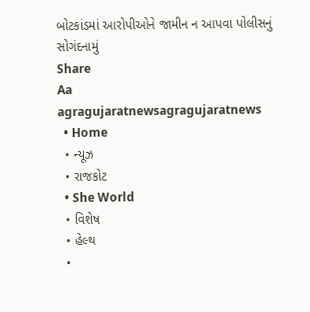બોટકાંડમાં આરોપીઓને જામીન ન આપવા પોલીસનું સોગંદનામું
Share
Aa
agragujaratnewsagragujaratnews
  • Home
  • ન્યૂઝ
  • રાજકોટ
  • She World
  • વિશેષ
  • હેલ્થ
  •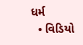ધર્મ
  • વિડિયો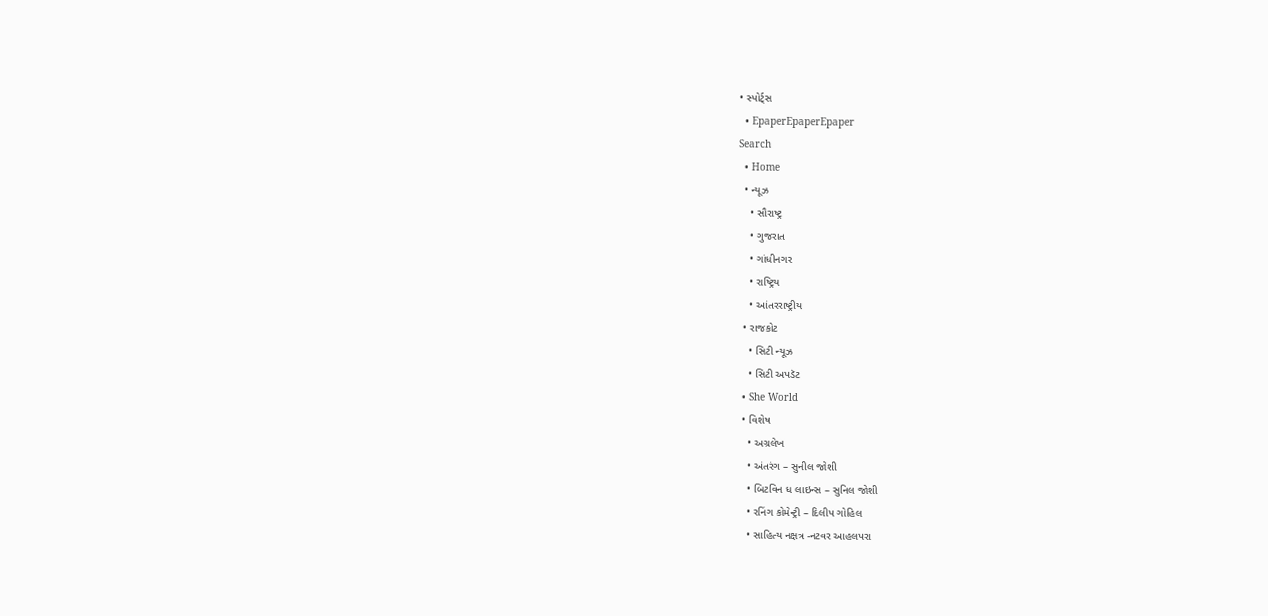• સ્પોર્ટ્સ
  • EpaperEpaperEpaper
Search
  • Home
  • ન્યૂઝ
    • સૌરાષ્ટ્ર
    • ગુજરાત
    • ગાંધીનગર
    • રાષ્ટ્રિય
    • આંતરરાષ્ટ્રીય
  • રાજકોટ
    • સિટી ન્યૂઝ
    • સિટી અપડૅટ
  • She World
  • વિશેષ
    • અગ્રલેખ
    • અંતરંગ – સુનીલ જોશી
    • બિટવિન ધ લાઇન્સ – સુનિલ જોશી
    • રનિંગ કોમેન્ટ્રી – દિલીપ ગોહિલ
    • સાહિત્ય નક્ષત્ર -નટવર આહલપરા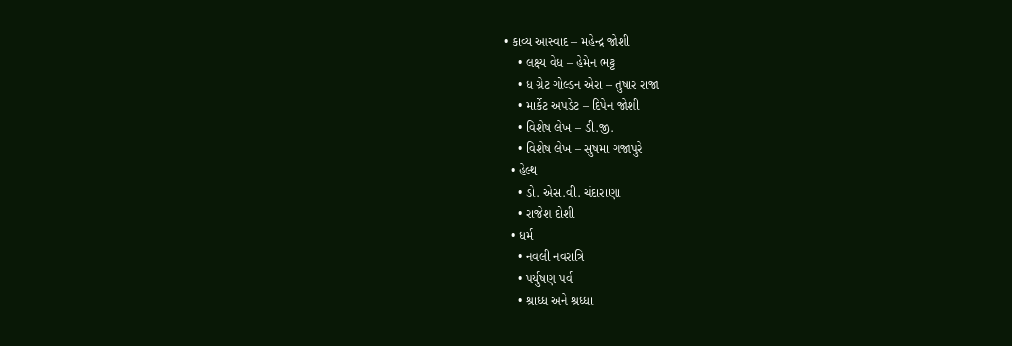• કાવ્ય આસ્વાદ – મહેન્દ્ર જોશી
    • લક્ષ્ય વેધ – હેમેન ભટ્ટ
    • ધ ગ્રેટ ગોલ્ડન એરા – તુષાર રાજા
    • માર્કેટ અપડેટ – દિપેન જોશી
    • વિશેષ લેખ – ડી.જી.
    • વિશેષ લેખ – સુષમા ગજાપુરે
  • હેલ્થ
    • ડો. એસ.વી. ચંદારાણા
    • રાજેશ દોશી
  • ધર્મ
    • નવલી નવરાત્રિ
    • પર્યુષણ પર્વ
    • શ્રાધ્ધ અને શ્રધ્ધા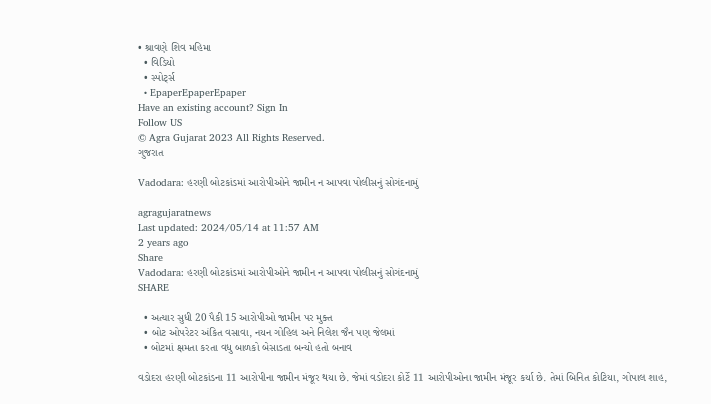• શ્રાવણે શિવ મહિમા
  • વિડિયો
  • સ્પોર્ટ્સ
  • EpaperEpaperEpaper
Have an existing account? Sign In
Follow US
© Agra Gujarat 2023 All Rights Reserved.
ગુજરાત

Vadodara: હરણી બોટકાંડમાં આરોપીઓને જામીન ન આપવા પોલીસનું સોગંદનામું

agragujaratnews
Last updated: 2024/05/14 at 11:57 AM
2 years ago
Share
Vadodara: હરણી બોટકાંડમાં આરોપીઓને જામીન ન આપવા પોલીસનું સોગંદનામું
SHARE

  • અત્યાર સુધી 20 પૈકી 15 આરોપીઓ જામીન પર મુક્ત
  • બોટ ઓપરેટર અંકિત વસાવા, નયન ગોહિલ અને નિલેશ જૈન પણ જેલમાં
  • બોટમાં ક્ષમતા કરતા વધુ બાળકો બેસાડતા બન્યો હતો બનાવ

વડોદરા હરણી બોટકાંડના 11 આરોપીના જામીન મંજૂર થયા છે. જેમાં વડોદરા કોર્ટે 11 આરોપીઓના જામીન મંજૂર કર્યા છે. તેમાં બિનિત કોટિયા, ગોપાલ શાહ,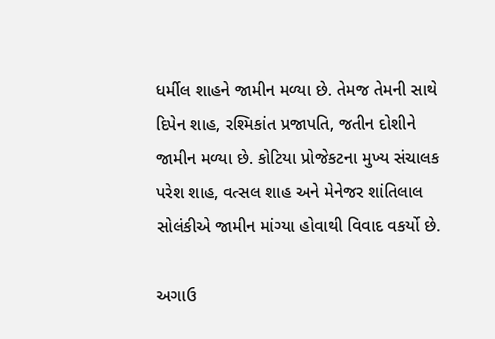ધર્મીલ શાહને જામીન મળ્યા છે. તેમજ તેમની સાથે દિપેન શાહ, રશ્મિકાંત પ્રજાપતિ, જતીન દોશીને જામીન મળ્યા છે. કોટિયા પ્રોજેકટના મુખ્ય સંચાલક પરેશ શાહ, વત્સલ શાહ અને મેનેજર શાંતિલાલ સોલંકીએ જામીન માંગ્યા હોવાથી વિવાદ વકર્યો છે.

અગાઉ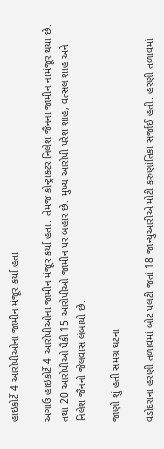હાઇકોર્ટે 4 આરોપીઓના જામીન મંજૂર કર્યા હતા

અગાઉ હાઇકોર્ટે 4 આરોપીઓના જામીન મંજૂર કર્યા હતા. તેમજ કોન્ટ્રાક્ટર નિલેશ જૈનના જામીન નામંજૂર થયા છે. તથા 20 આરોપીઓ પૈકી 15 આરોપીઓ જામીન પર બહાર છે. મુખ્ય આરોપી પરેશ શાહ, વત્સલ શાહ અને નિલેશ જૈનનો જેલવાસ લંબાયો છે.

જાણો શું હતી સમગ્ર ઘટના

વડોદરાના હરણી તળાવમાં બોટ પલટી જતાં 18 જાન્યુઆરીએ મોટી કરુણાંતિકા સર્જાઈ હતી. હરણી તળાવમાં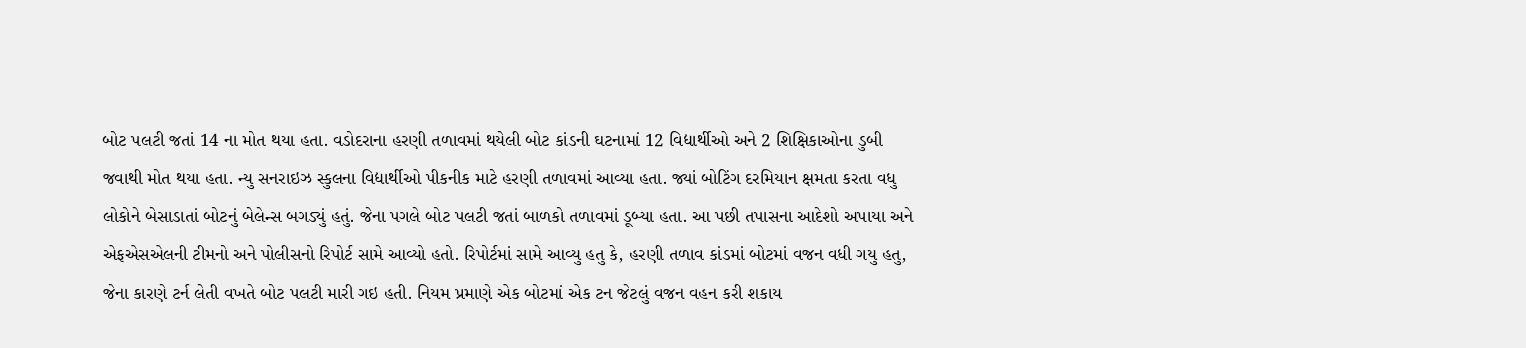બોટ પલટી જતાં 14 ના મોત થયા હતા. વડોદરાના હરણી તળાવમાં થયેલી બોટ કાંડની ઘટનામાં 12 વિદ્યાર્થીઓ અને 2 શિક્ષિકાઓના ડુબી જવાથી મોત થયા હતા. ન્યુ સનરાઇઝ સ્કુલના વિદ્યાર્થીઓ પીકનીક માટે હરણી તળાવમાં આવ્યા હતા. જ્યાં બોટિંગ દરમિયાન ક્ષમતા કરતા વધુ લોકોને બેસાડાતાં બોટનું બેલેન્સ બગડ્યું હતું. જેના પગલે બોટ પલટી જતાં બાળકો તળાવમાં ડૂબ્યા હતા. આ પછી તપાસના આદેશો અપાયા અને એફએસએલની ટીમનો અને પોલીસનો રિપોર્ટ સામે આવ્યો હતો. રિપોર્ટમાં સામે આવ્યુ હતુ કે, હરણી તળાવ કાંડમાં બોટમાં વજન વધી ગયુ હતુ, જેના કારણે ટર્ન લેતી વખતે બોટ પલટી મારી ગઇ હતી. નિયમ પ્રમાણે એક બોટમાં એક ટન જેટલું વજન વહન કરી શકાય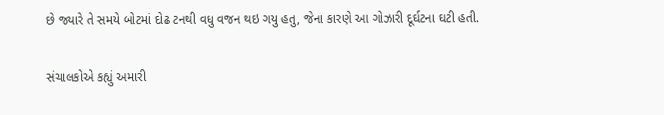છે જ્યારે તે સમયે બોટમાં દોઢ ટનથી વધુ વજન થઇ ગયુ હતુ, જેના કારણે આ ગોઝારી દૂર્ઘટના ઘટી હતી.

સંચાલકોએ કહ્યું અમારી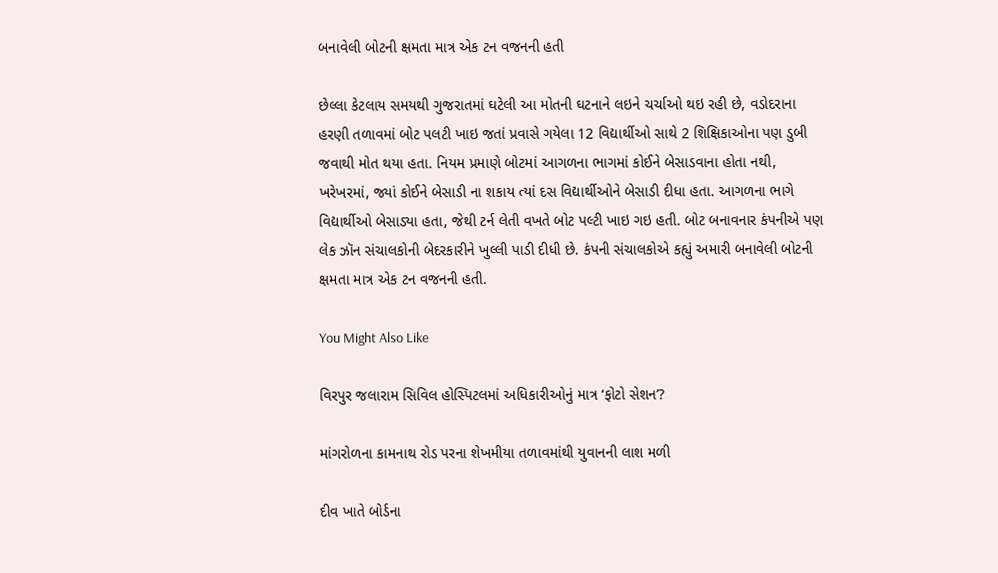બનાવેલી બોટની ક્ષમતા માત્ર એક ટન વજનની હતી

છેલ્લા કેટલાય સમયથી ગુજરાતમાં ઘટેલી આ મોતની ઘટનાને લઇને ચર્ચાઓ થઇ રહી છે, વડોદરાના હરણી તળાવમાં બોટ પલટી ખાઇ જતાં પ્રવાસે ગયેલા 12 વિદ્યાર્થીઓ સાથે 2 શિક્ષિકાઓના પણ ડુબી જવાથી મોત થયા હતા. નિયમ પ્રમાણે બોટમાં આગળના ભાગમાં કોઈને બેસાડવાના હોતા નથી, ખરેખરમાં, જ્યાં કોઈને બેસાડી ના શકાય ત્યાં દસ વિદ્યાર્થીઓને બેસાડી દીધા હતા. આગળના ભાગે વિદ્યાર્થીઓ બેસાડ્યા હતા, જેથી ટર્ન લેતી વખતે બોટ પલ્ટી ખાઇ ગઇ હતી. બોટ બનાવનાર કંપનીએ પણ લેક ઝૉન સંચાલકોની બેદરકારીને ખુલ્લી પાડી દીધી છે. કંપની સંચાલકોએ કહ્યું અમારી બનાવેલી બોટની ક્ષમતા માત્ર એક ટન વજનની હતી.

You Might Also Like

વિરપુર જલારામ સિવિલ હોસ્પિટલમાં અધિકારીઓનું માત્ર ‘ફોટો સેશન’?

માંગરોળના કામનાથ રોડ પરના શેખમીયા તળાવમાંથી યુવાનની લાશ મળી

દીવ ખાતે બોર્ડના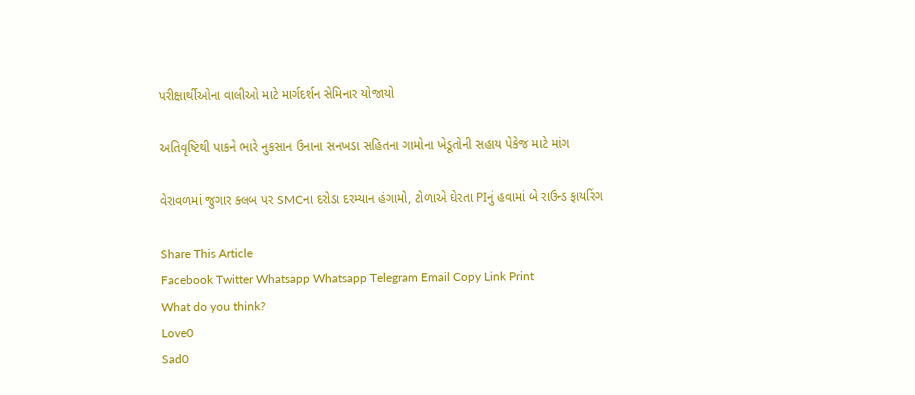પરીક્ષાર્થીઓના વાલીઓ માટે માર્ગદર્શન સેમિનાર યોજાયો

અતિવૃષ્ટિથી પાકને ભારે નુકસાન ઉનાના સનખડા સહિતના ગામોના ખેડૂતોની સહાય પેકેજ માટે માંગ

વેરાવળમાં જુગાર ક્લબ પર SMCના દરોડા દરમ્યાન હંગામો, ટોળાએ ઘેરતા PIનું હવામાં બે રાઉન્ડ ફાયરિંગ

Share This Article
Facebook Twitter Whatsapp Whatsapp Telegram Email Copy Link Print
What do you think?
Love0
Sad0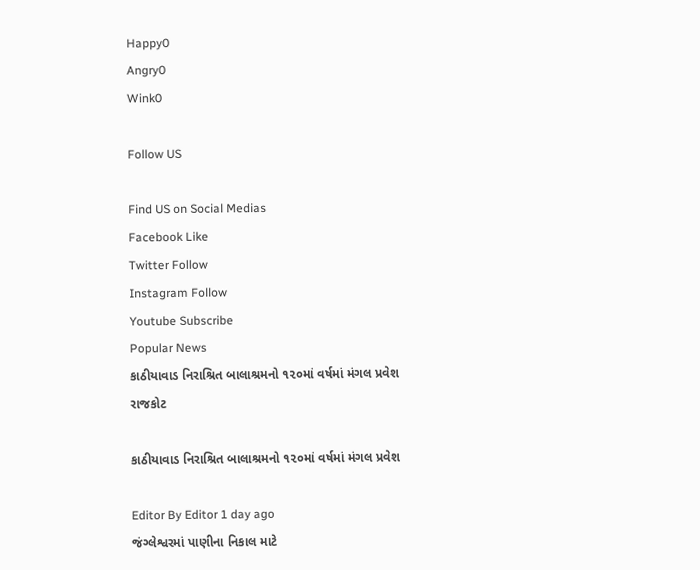Happy0
Angry0
Wink0

Follow US

Find US on Social Medias
Facebook Like
Twitter Follow
Instagram Follow
Youtube Subscribe
Popular News
કાઠીયાવાડ નિરાશ્રિત બાલાશ્રમનો ૧૨૦માં વર્ષમાં મંગલ પ્રવેશ
રાજકોટ

કાઠીયાવાડ નિરાશ્રિત બાલાશ્રમનો ૧૨૦માં વર્ષમાં મંગલ પ્રવેશ

Editor By Editor 1 day ago
જંગ્લેશ્વરમાં પાણીના નિકાલ માટે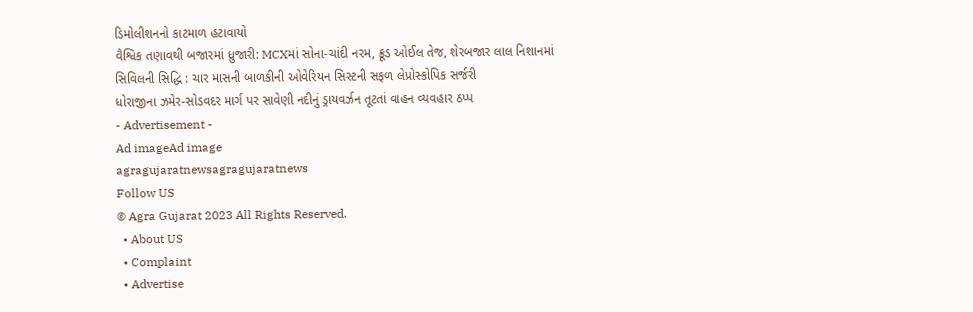ડિમોલીશનનો કાટમાળ હટાવાયો
વૈશ્વિક તણાવથી બજારમાં ધ્રુજારી: MCXમાં સોના-ચાંદી નરમ, ક્રૂડ ઓઈલ તેજ, શેરબજાર લાલ નિશાનમાં
સિવિલની સિદ્ધિ : ચાર માસની બાળકીની ઓવેરિયન સિસ્ટની સફળ લેપ્રોસ્કોપિક સર્જરી
ધોરાજીના ઝમેર-સોડવદર માર્ગ પર સાવેણી નદીનું ડ્રાયવર્ઝન તૂટતાં વાહન વ્યવહાર ઠપ્પ
- Advertisement -
Ad imageAd image
agragujaratnewsagragujaratnews
Follow US
© Agra Gujarat 2023 All Rights Reserved.
  • About US
  • Complaint
  • Advertise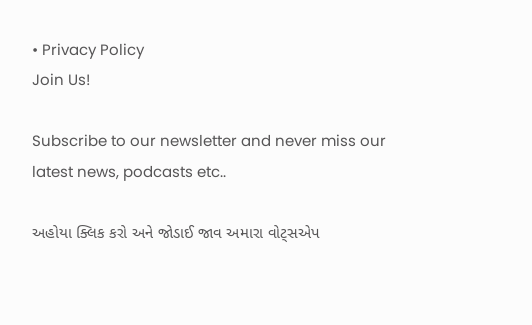• Privacy Policy
Join Us!

Subscribe to our newsletter and never miss our latest news, podcasts etc..

અહોયા ક્લિક કરો અને જોડાઈ જાવ અમારા વોટ્સએપ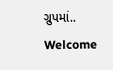ગ્રુપમાં..
Welcome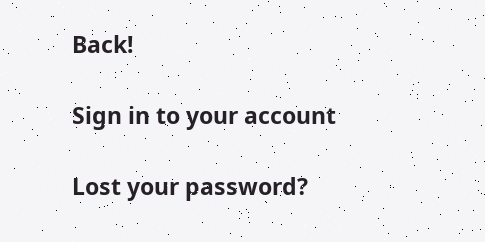Back!

Sign in to your account

Lost your password?